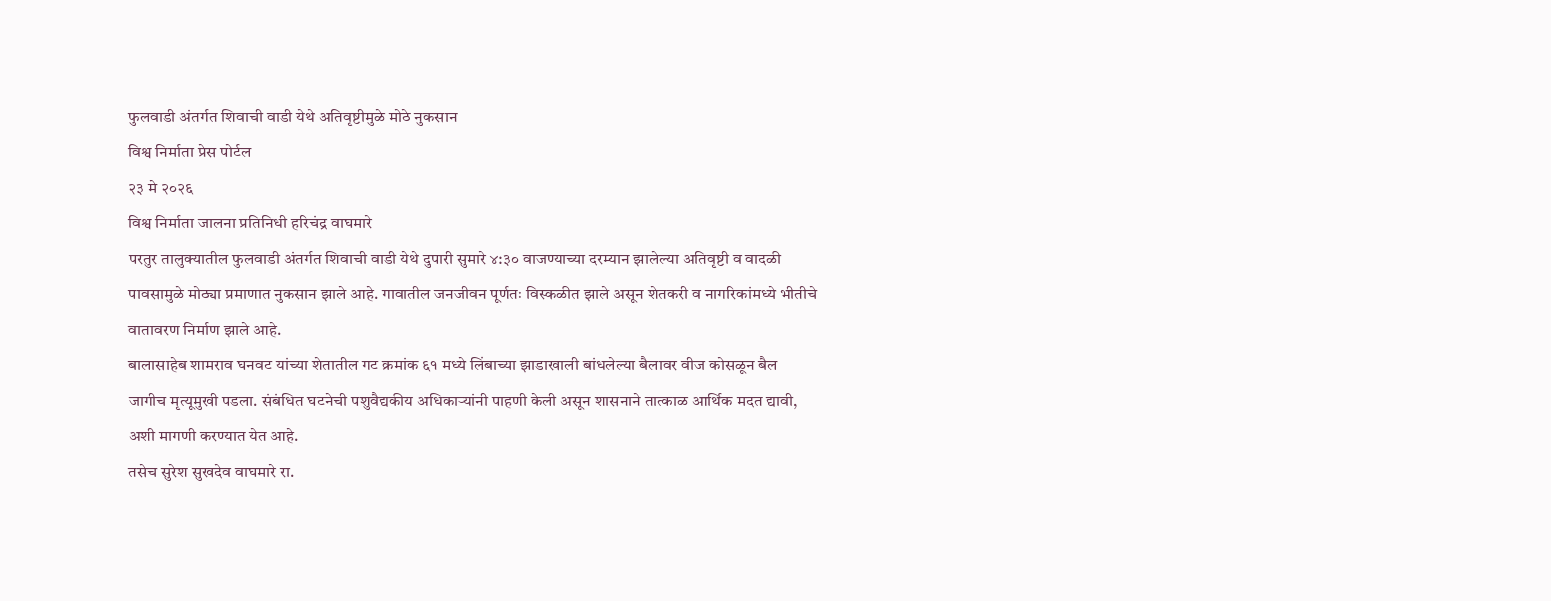फुलवाडी अंतर्गत शिवाची वाडी येथे अतिवृष्टीमुळे मोठे नुकसान
विश्व निर्माता प्रेस पोर्टल
२३ मे २०२६
विश्व निर्माता जालना प्रतिनिधी हरिचंद्र वाघमारे
परतुर तालुक्यातील फुलवाडी अंतर्गत शिवाची वाडी येथे दुपारी सुमारे ४:३० वाजण्याच्या दरम्यान झालेल्या अतिवृष्टी व वादळी पावसामुळे मोठ्या प्रमाणात नुकसान झाले आहे. गावातील जनजीवन पूर्णतः विस्कळीत झाले असून शेतकरी व नागरिकांमध्ये भीतीचे वातावरण निर्माण झाले आहे.
बालासाहेब शामराव घनवट यांच्या शेतातील गट क्रमांक ६१ मध्ये लिंबाच्या झाडाखाली बांधलेल्या बैलावर वीज कोसळून बैल जागीच मृत्यूमुखी पडला. संबंधित घटनेची पशुवैद्यकीय अधिकाऱ्यांनी पाहणी केली असून शासनाने तात्काळ आर्थिक मदत द्यावी, अशी मागणी करण्यात येत आहे.
तसेच सुरेश सुखदेव वाघमारे रा.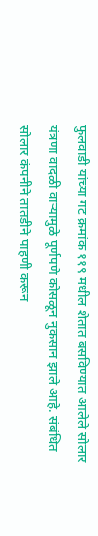फुलवाडी यांच्या गट क्रमांक ११९ मधील शेतात बसविण्यात आलेले सोलार यंत्रणा वादळी वाऱ्यामुळे पूर्णपणे कोसळून नुकसान झाले आहे. संबंधित सोलार कंपनीने तातडीने पाहणी करून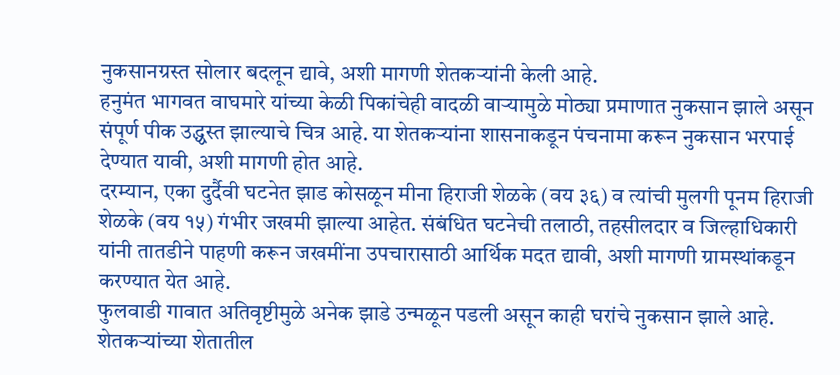नुकसानग्रस्त सोलार बदलून द्यावे, अशी मागणी शेतकऱ्यांनी केली आहे.
हनुमंत भागवत वाघमारे यांच्या केळी पिकांचेही वादळी वाऱ्यामुळे मोठ्या प्रमाणात नुकसान झाले असून संपूर्ण पीक उद्ध्वस्त झाल्याचे चित्र आहे. या शेतकऱ्यांना शासनाकडून पंचनामा करून नुकसान भरपाई देण्यात यावी, अशी मागणी होत आहे.
दरम्यान, एका दुर्दैवी घटनेत झाड कोसळून मीना हिराजी शेळके (वय ३६) व त्यांची मुलगी पूनम हिराजी शेळके (वय १५) गंभीर जखमी झाल्या आहेत. संबंधित घटनेची तलाठी, तहसीलदार व जिल्हाधिकारी यांनी तातडीने पाहणी करून जखमींना उपचारासाठी आर्थिक मदत द्यावी, अशी मागणी ग्रामस्थांकडून करण्यात येत आहे.
फुलवाडी गावात अतिवृष्टीमुळे अनेक झाडे उन्मळून पडली असून काही घरांचे नुकसान झाले आहे. शेतकऱ्यांच्या शेतातील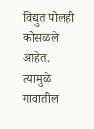विद्युत पोलही कोसळले आहेत. त्यामुळे गावातील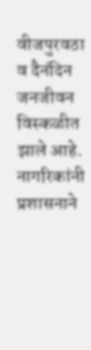वीजपुरवठा व दैनंदिन जनजीवन विस्कळीत झाले आहे. नागरिकांनी प्रशासनाने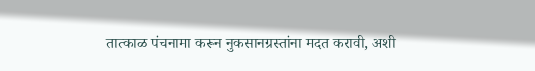तात्काळ पंचनामा करून नुकसानग्रस्तांना मदत करावी, अशी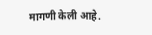मागणी केली आहे.